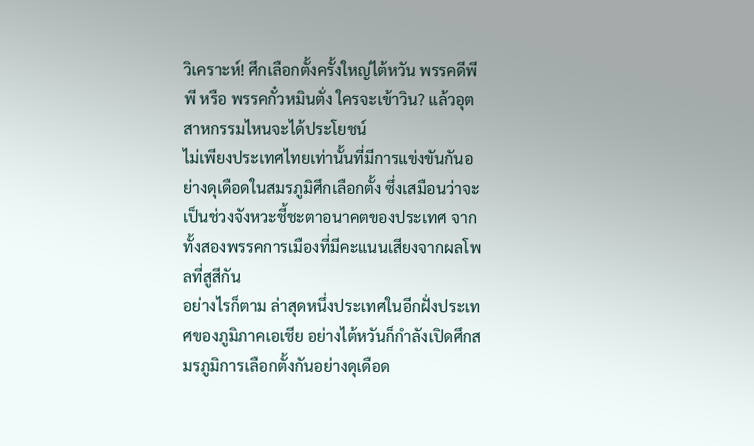วิเคราะห์! ศึกเลือกตั้งครั้งใหญ่ไต้หวัน พรรคดีพีพี หรือ พรรคกั๋วหมินตั่ง ใครจะเข้าวิน? แล้วอุตสาหกรรมไหนจะได้ประโยชน์
ไม่เพียงประเทศไทยเท่านั้นที่มีการแข่งขันกันอย่างดุเดือดในสมรภูมิศึกเลือกตั้ง ซึ่งเสมือนว่าจะเป็นช่วงจังหวะชี้ชะตาอนาคตของประเทศ จากทั้งสองพรรคการเมืองที่มีคะแนนเสียงจากผลโพลที่สูสีกัน
อย่างไรก็ตาม ล่าสุดหนึ่งประเทศในอีกฝั่งประเทศของภูมิภาคเอเชีย อย่างไต้หวันก็กำลังเปิดศึกสมรภูมิการเลือกตั้งกันอย่างดุเดือด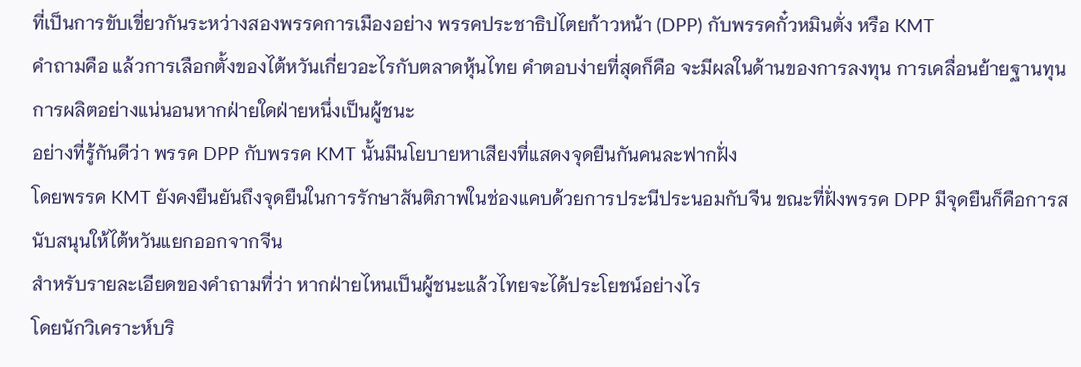ที่เป็นการขับเขี่ยวกันระหว่างสองพรรคการเมืองอย่าง พรรคประชาธิปไตยก้าวหน้า (DPP) กับพรรคกั๋วหมินตั่ง หรือ KMT
คำถามคือ แล้วการเลือกตั้งของไต้หวันเกี่ยวอะไรกับตลาดหุ้นไทย คำตอบง่ายที่สุดก็คือ จะมีผลในด้านของการลงทุน การเคลื่อนย้ายฐานทุนการผลิตอย่างแน่นอนหากฝ่ายใดฝ่ายหนึ่งเป็นผู้ชนะ
อย่างที่รู้กันดีว่า พรรค DPP กับพรรค KMT นั้นมีนโยบายหาเสียงที่แสดงจุดยืนกันคนละฟากฝั่ง
โดยพรรค KMT ยังคงยืนยันถึงจุดยืนในการรักษาสันติภาพในช่องแคบด้วยการประนีประนอมกับจีน ขณะที่ฝั่งพรรค DPP มีจุดยืนก็คือการสนับสนุนให้ไต้หวันแยกออกจากจีน
สำหรับรายละเอียดของคำถามที่ว่า หากฝ่ายไหนเป็นผู้ชนะแล้วไทยจะได้ประโยชน์อย่างไร
โดยนักวิเคราะห์บริ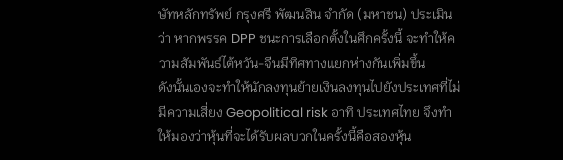ษัทหลักทรัพย์ กรุงศรี พัฒนสิน จำกัด (มหาชน) ประเมินว่า หากพรรค DPP ชนะการเลือกตั้งในศึกครั้งนี้ จะทำให้ความสัมพันธ์ไต้หวัน-จีนมีทิศทางแยกห่างกันเพิ่มขึ้น
ดังนั้นเองจะทำให้นักลงทุนย้ายเงินลงทุนไปยังประเทศที่ไม่มีความเสี่ยง Geopolitical risk อาทิ ประเทศไทย จึงทำให้มองว่าหุ้นที่จะได้รับผลบวกในครั้งนี้คือสองหุ้น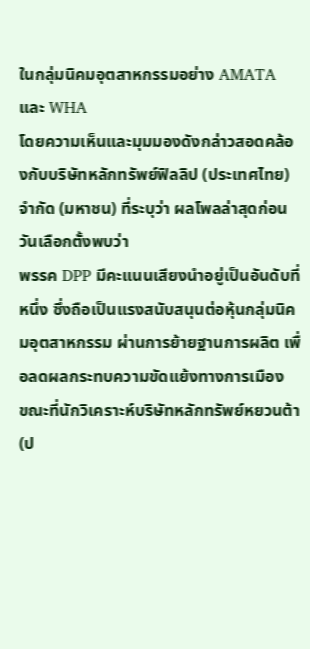ในกลุ่มนิคมอุตสาหกรรมอย่าง AMATA และ WHA
โดยความเห็นและมุมมองดังกล่าวสอดคล้องกับบริษัทหลักทรัพย์ฟิลลิป (ประเทศไทย) จำกัด (มหาชน) ที่ระบุว่า ผลโพลล่าสุดก่อนวันเลือกตั้งพบว่า
พรรค DPP มีคะแนนเสียงนำอยู่เป็นอันดับที่หนึ่ง ซึ่งถือเป็นแรงสนับสนุนต่อหุ้นกลุ่มนิคมอุตสาหกรรม ผ่านการย้ายฐานการผลิต เพื่อลดผลกระทบความขัดแย้งทางการเมือง
ขณะที่นักวิเคราะห์บริษัทหลักทรัพย์หยวนต้า (ป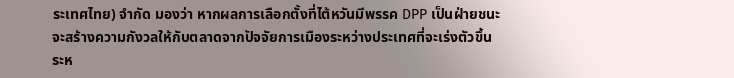ระเทศไทย) จำกัด มองว่า หากผลการเลือกตั้งที่ไต้หวันมีพรรค DPP เป็นฝ่ายชนะจะสร้างความกังวลให้กับตลาดจากปัจจัยการเมืองระหว่างประเทศที่จะเร่งตัวขึ้นระห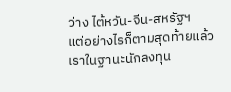ว่าง ไต้หวัน-จีน-สหรัฐฯ
แต่อย่างไรก็ตามสุดท้ายแล้ว เราในฐานะนักลงทุน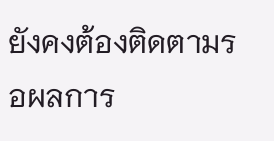ยังคงต้องติดตามรอผลการ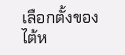เลือกตั้งของไต้ห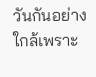วันกันอย่างใกล้เพราะ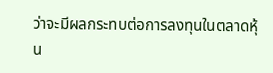ว่าจะมีผลกระทบต่อการลงทุนในตลาดหุ้น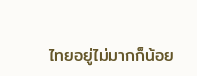ไทยอยู่ไม่มากก็น้อย